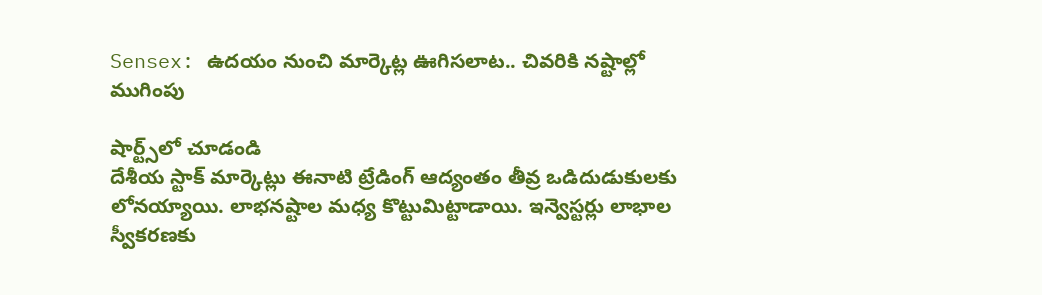Sensex: ఉదయం నుంచి మార్కెట్ల ఊగిసలాట.. చివరికి నష్టాల్లో ముగింపు

షార్ట్స్‌లో చూడండి
దేశీయ స్టాక్ మార్కెట్లు ఈనాటి ట్రేడింగ్ ఆద్యంతం తీవ్ర ఒడిదుడుకులకు లోనయ్యాయి. లాభనష్టాల మధ్య కొట్టుమిట్టాడాయి. ఇన్వెస్టర్లు లాభాల స్వీకరణకు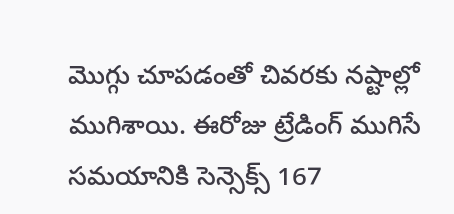మొగ్గు చూపడంతో చివరకు నష్టాల్లో ముగిశాయి. ఈరోజు ట్రేడింగ్ ముగిసే సమయానికి సెన్సెక్స్ 167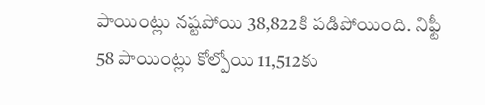పాయింట్లు నష్టపోయి 38,822కి పడిపోయింది. నిఫ్టీ 58 పాయింట్లు కోల్పోయి 11,512కు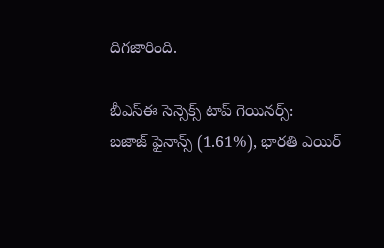దిగజారింది.

బీఎస్ఈ సెన్సెక్స్ టాప్ గెయినర్స్:
బజాజ్ ఫైనాన్స్ (1.61%), భారతి ఎయిర్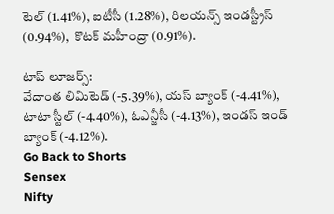టెల్ (1.41%), ఐటీసీ (1.28%), రిలయన్స్ ఇండస్ట్రీస్ (0.94%),  కొటక్ మహీంద్రా (0.91%).

టాప్ లూజర్స్:
వేదాంత లిమిటెడ్ (-5.39%), యస్ బ్యాంక్ (-4.41%), టాటా స్టీల్ (-4.40%), ఓఎన్జీసీ (-4.13%), ఇండస్ ఇండ్ బ్యాంక్ (-4.12%).
Go Back to Shorts
Sensex
Nifty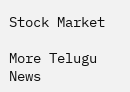Stock Market

More Telugu News